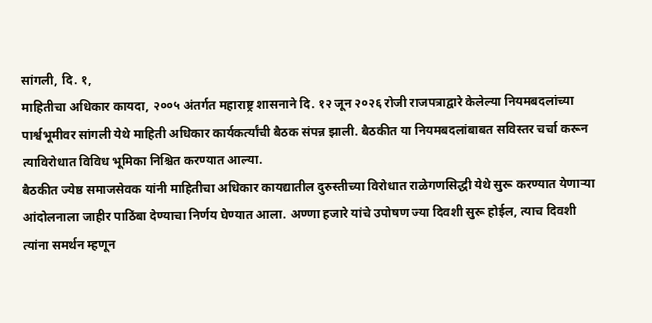सांगली, दि. १,
माहितीचा अधिकार कायदा, २००५ अंतर्गत महाराष्ट्र शासनाने दि. १२ जून २०२६ रोजी राजपत्राद्वारे केलेल्या नियमबदलांच्या पार्श्वभूमीवर सांगली येथे माहिती अधिकार कार्यकर्त्यांची बैठक संपन्न झाली. बैठकीत या नियमबदलांबाबत सविस्तर चर्चा करून त्याविरोधात विविध भूमिका निश्चित करण्यात आल्या.
बैठकीत ज्येष्ठ समाजसेवक यांनी माहितीचा अधिकार कायद्यातील दुरुस्तीच्या विरोधात राळेगणसिद्धी येथे सुरू करण्यात येणाऱ्या आंदोलनाला जाहीर पाठिंबा देण्याचा निर्णय घेण्यात आला. अण्णा हजारे यांचे उपोषण ज्या दिवशी सुरू होईल, त्याच दिवशी त्यांना समर्थन म्हणून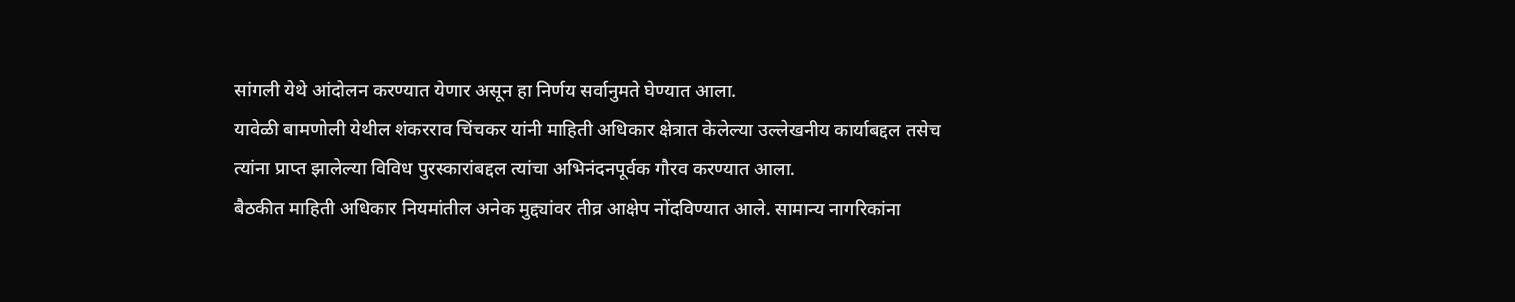सांगली येथे आंदोलन करण्यात येणार असून हा निर्णय सर्वानुमते घेण्यात आला.
यावेळी बामणोली येथील शंकरराव चिंचकर यांनी माहिती अधिकार क्षेत्रात केलेल्या उल्लेखनीय कार्याबद्दल तसेच त्यांना प्राप्त झालेल्या विविध पुरस्कारांबद्दल त्यांचा अभिनंदनपूर्वक गौरव करण्यात आला.
बैठकीत माहिती अधिकार नियमांतील अनेक मुद्द्यांवर तीव्र आक्षेप नोंदविण्यात आले. सामान्य नागरिकांना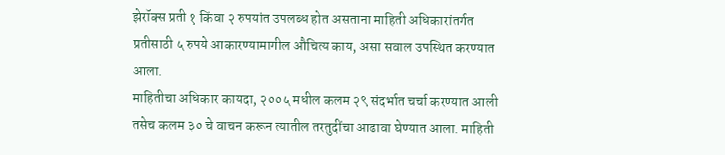झेरॉक्स प्रती १ किंवा २ रुपयांत उपलब्ध होत असताना माहिती अधिकारांतर्गत प्रतीसाठी ५ रुपये आकारण्यामागील औचित्य काय, असा सवाल उपस्थित करण्यात आला.
माहितीचा अधिकार कायदा, २००५ मधील कलम २९ संदर्भात चर्चा करण्यात आली तसेच कलम ३० चे वाचन करून त्यातील तरतुदींचा आढावा घेण्यात आला. माहिती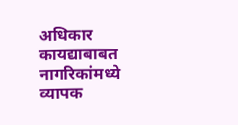अधिकार कायद्याबाबत नागरिकांमध्ये व्यापक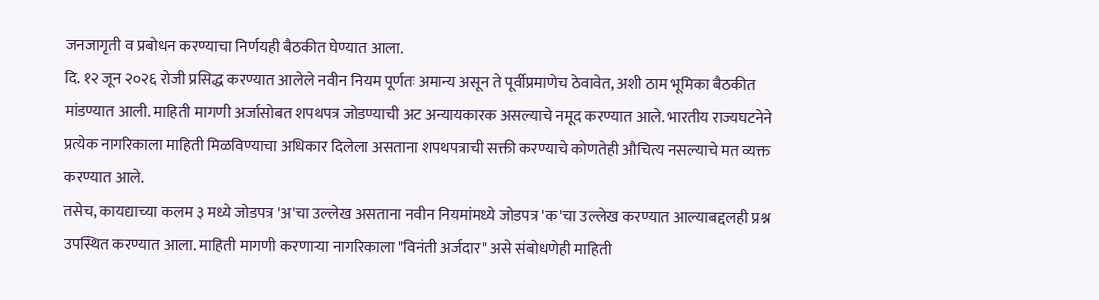जनजागृती व प्रबोधन करण्याचा निर्णयही बैठकीत घेण्यात आला.
दि. १२ जून २०२६ रोजी प्रसिद्ध करण्यात आलेले नवीन नियम पूर्णतः अमान्य असून ते पूर्वीप्रमाणेच ठेवावेत, अशी ठाम भूमिका बैठकीत मांडण्यात आली. माहिती मागणी अर्जासोबत शपथपत्र जोडण्याची अट अन्यायकारक असल्याचे नमूद करण्यात आले. भारतीय राज्यघटनेने प्रत्येक नागरिकाला माहिती मिळविण्याचा अधिकार दिलेला असताना शपथपत्राची सक्ती करण्याचे कोणतेही औचित्य नसल्याचे मत व्यक्त करण्यात आले.
तसेच, कायद्याच्या कलम ३ मध्ये जोडपत्र 'अ'चा उल्लेख असताना नवीन नियमांमध्ये जोडपत्र 'क'चा उल्लेख करण्यात आल्याबद्दलही प्रश्न उपस्थित करण्यात आला. माहिती मागणी करणाऱ्या नागरिकाला "विनंती अर्जदार" असे संबोधणेही माहिती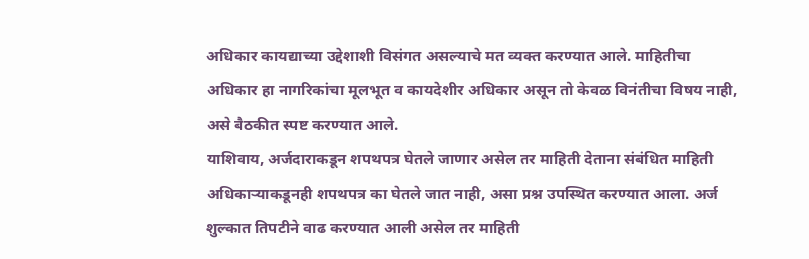अधिकार कायद्याच्या उद्देशाशी विसंगत असल्याचे मत व्यक्त करण्यात आले. माहितीचा अधिकार हा नागरिकांचा मूलभूत व कायदेशीर अधिकार असून तो केवळ विनंतीचा विषय नाही, असे बैठकीत स्पष्ट करण्यात आले.
याशिवाय, अर्जदाराकडून शपथपत्र घेतले जाणार असेल तर माहिती देताना संबंधित माहिती अधिकाऱ्याकडूनही शपथपत्र का घेतले जात नाही, असा प्रश्न उपस्थित करण्यात आला. अर्ज शुल्कात तिपटीने वाढ करण्यात आली असेल तर माहिती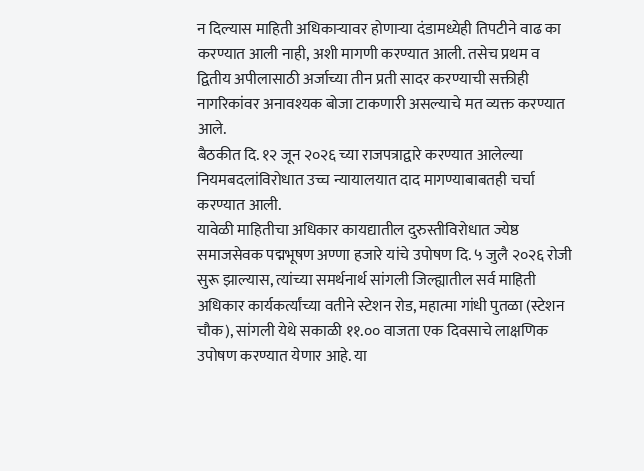न दिल्यास माहिती अधिकाऱ्यावर होणाऱ्या दंडामध्येही तिपटीने वाढ का करण्यात आली नाही, अशी मागणी करण्यात आली. तसेच प्रथम व द्वितीय अपीलासाठी अर्जाच्या तीन प्रती सादर करण्याची सक्तीही नागरिकांवर अनावश्यक बोजा टाकणारी असल्याचे मत व्यक्त करण्यात आले.
बैठकीत दि. १२ जून २०२६ च्या राजपत्राद्वारे करण्यात आलेल्या नियमबदलांविरोधात उच्च न्यायालयात दाद मागण्याबाबतही चर्चा करण्यात आली.
यावेळी माहितीचा अधिकार कायद्यातील दुरुस्तीविरोधात ज्येष्ठ समाजसेवक पद्मभूषण अण्णा हजारे यांचे उपोषण दि. ५ जुलै २०२६ रोजी सुरू झाल्यास, त्यांच्या समर्थनार्थ सांगली जिल्ह्यातील सर्व माहिती अधिकार कार्यकर्त्यांच्या वतीने स्टेशन रोड, महात्मा गांधी पुतळा (स्टेशन चौक), सांगली येथे सकाळी ११.०० वाजता एक दिवसाचे लाक्षणिक उपोषण करण्यात येणार आहे. या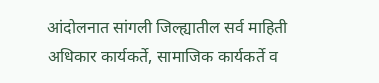आंदोलनात सांगली जिल्ह्यातील सर्व माहिती अधिकार कार्यकर्ते, सामाजिक कार्यकर्ते व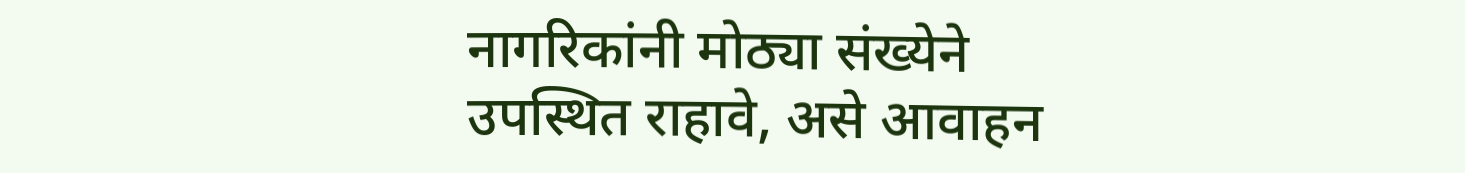नागरिकांनी मोठ्या संख्येने उपस्थित राहावे, असे आवाहन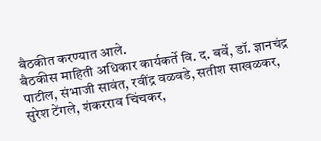बैठकीत करण्यात आले.
बैठकीस माहिती अधिकार कार्यकर्ते वि. द. बर्वे, डॉ. ज्ञानचंद्र पाटील, संभाजी सावंत, रवींद्र वळवडे, सतीश साखळकर, सुरेश टेंगले, शंकरराव चिंचकर,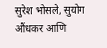सुरेश भोसले, सुयोग औंधकर आणि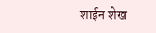शाईन शेख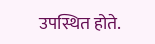उपस्थित होते.